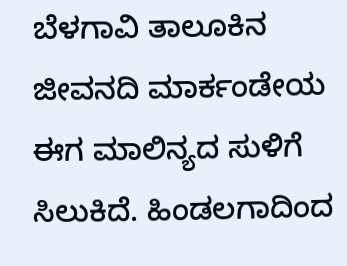ಬೆಳಗಾವಿ ತಾಲೂಕಿನ ಜೀವನದಿ ಮಾರ್ಕಂಡೇಯ ಈಗ ಮಾಲಿನ್ಯದ ಸುಳಿಗೆ ಸಿಲುಕಿದೆ. ಹಿಂಡಲಗಾದಿಂದ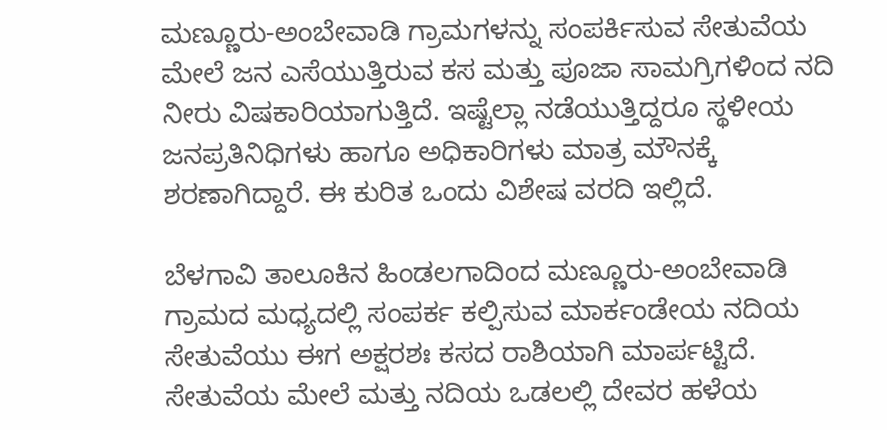ಮಣ್ಣೂರು-ಅಂಬೇವಾಡಿ ಗ್ರಾಮಗಳನ್ನು ಸಂಪರ್ಕಿಸುವ ಸೇತುವೆಯ ಮೇಲೆ ಜನ ಎಸೆಯುತ್ತಿರುವ ಕಸ ಮತ್ತು ಪೂಜಾ ಸಾಮಗ್ರಿಗಳಿಂದ ನದಿ ನೀರು ವಿಷಕಾರಿಯಾಗುತ್ತಿದೆ. ಇಷ್ಟೆಲ್ಲಾ ನಡೆಯುತ್ತಿದ್ದರೂ ಸ್ಥಳೀಯ ಜನಪ್ರತಿನಿಧಿಗಳು ಹಾಗೂ ಅಧಿಕಾರಿಗಳು ಮಾತ್ರ ಮೌನಕ್ಕೆ ಶರಣಾಗಿದ್ದಾರೆ. ಈ ಕುರಿತ ಒಂದು ವಿಶೇಷ ವರದಿ ಇಲ್ಲಿದೆ.

ಬೆಳಗಾವಿ ತಾಲೂಕಿನ ಹಿಂಡಲಗಾದಿಂದ ಮಣ್ಣೂರು-ಅಂಬೇವಾಡಿ ಗ್ರಾಮದ ಮಧ್ಯದಲ್ಲಿ ಸಂಪರ್ಕ ಕಲ್ಪಿಸುವ ಮಾರ್ಕಂಡೇಯ ನದಿಯ ಸೇತುವೆಯು ಈಗ ಅಕ್ಷರಶಃ ಕಸದ ರಾಶಿಯಾಗಿ ಮಾರ್ಪಟ್ಟಿದೆ. ಸೇತುವೆಯ ಮೇಲೆ ಮತ್ತು ನದಿಯ ಒಡಲಲ್ಲಿ ದೇವರ ಹಳೆಯ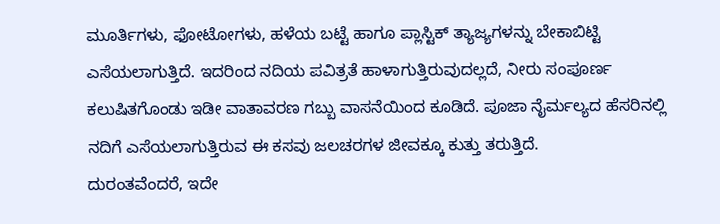ಮೂರ್ತಿಗಳು, ಫೋಟೋಗಳು, ಹಳೆಯ ಬಟ್ಟೆ ಹಾಗೂ ಪ್ಲಾಸ್ಟಿಕ್ ತ್ಯಾಜ್ಯಗಳನ್ನು ಬೇಕಾಬಿಟ್ಟಿ ಎಸೆಯಲಾಗುತ್ತಿದೆ. ಇದರಿಂದ ನದಿಯ ಪವಿತ್ರತೆ ಹಾಳಾಗುತ್ತಿರುವುದಲ್ಲದೆ, ನೀರು ಸಂಪೂರ್ಣ ಕಲುಷಿತಗೊಂಡು ಇಡೀ ವಾತಾವರಣ ಗಬ್ಬು ವಾಸನೆಯಿಂದ ಕೂಡಿದೆ. ಪೂಜಾ ನೈರ್ಮಲ್ಯದ ಹೆಸರಿನಲ್ಲಿ ನದಿಗೆ ಎಸೆಯಲಾಗುತ್ತಿರುವ ಈ ಕಸವು ಜಲಚರಗಳ ಜೀವಕ್ಕೂ ಕುತ್ತು ತರುತ್ತಿದೆ.
ದುರಂತವೆಂದರೆ, ಇದೇ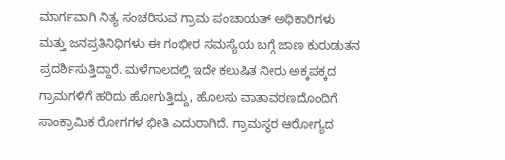ಮಾರ್ಗವಾಗಿ ನಿತ್ಯ ಸಂಚರಿಸುವ ಗ್ರಾಮ ಪಂಚಾಯತ್ ಅಧಿಕಾರಿಗಳು ಮತ್ತು ಜನಪ್ರತಿನಿಧಿಗಳು ಈ ಗಂಭೀರ ಸಮಸ್ಯೆಯ ಬಗ್ಗೆ ಜಾಣ ಕುರುಡುತನ ಪ್ರದರ್ಶಿಸುತ್ತಿದ್ದಾರೆ. ಮಳೆಗಾಲದಲ್ಲಿ ಇದೇ ಕಲುಷಿತ ನೀರು ಅಕ್ಕಪಕ್ಕದ ಗ್ರಾಮಗಳಿಗೆ ಹರಿದು ಹೋಗುತ್ತಿದ್ದು, ಹೊಲಸು ವಾತಾವರಣದೊಂದಿಗೆ ಸಾಂಕ್ರಾಮಿಕ ರೋಗಗಳ ಭೀತಿ ಎದುರಾಗಿದೆ. ಗ್ರಾಮಸ್ಥರ ಆರೋಗ್ಯದ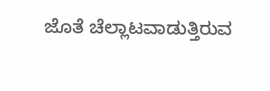ಜೊತೆ ಚೆಲ್ಲಾಟವಾಡುತ್ತಿರುವ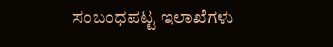ಸಂಬಂಧಪಟ್ಟ ಇಲಾಖೆಗಳು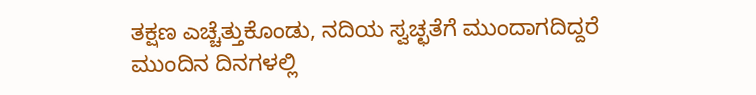ತಕ್ಷಣ ಎಚ್ಚೆತ್ತುಕೊಂಡು, ನದಿಯ ಸ್ವಚ್ಛತೆಗೆ ಮುಂದಾಗದಿದ್ದರೆ ಮುಂದಿನ ದಿನಗಳಲ್ಲಿ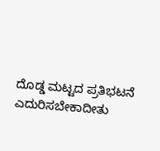ದೊಡ್ಡ ಮಟ್ಟದ ಪ್ರತಿಭಟನೆ ಎದುರಿಸಬೇಕಾದೀತು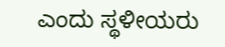ಎಂದು ಸ್ಥಳೀಯರು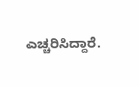ಎಚ್ಚರಿಸಿದ್ದಾರೆ.